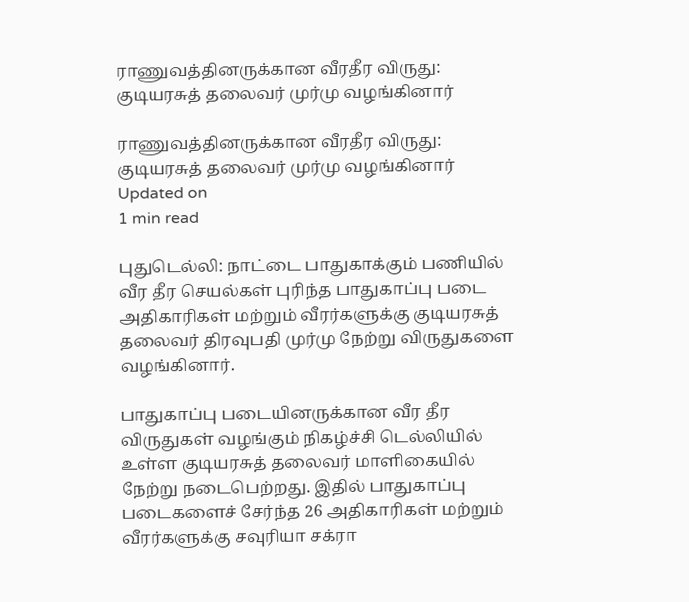ராணுவத்தினருக்கான வீரதீர விருது: குடியரசுத் தலைவர் முர்மு வழங்கினார்

ராணுவத்தினருக்கான வீரதீர விருது: குடியரசுத் தலைவர் முர்மு வழங்கினார்
Updated on
1 min read

புதுடெல்லி: நாட்டை பாதுகாக்கும் பணியில் வீர தீர செயல்கள் புரிந்த பாதுகாப்பு படை அதிகாரிகள் மற்றும் வீரர்களுக்கு குடியரசுத் தலைவர் திரவுபதி முர்மு நேற்று விருதுகளை வழங்கினார்.

பாதுகாப்பு படையினருக்கான வீர தீர விருதுகள் வழங்கும் நிகழ்ச்சி டெல்லியில் உள்ள குடியரசுத் தலைவர் மாளிகையில் நேற்று நடைபெற்றது. இதில் பாதுகாப்பு படைகளைச் சேர்ந்த 26 அதிகாரிகள் மற்றும் வீரர்களுக்கு சவுரியா சக்ரா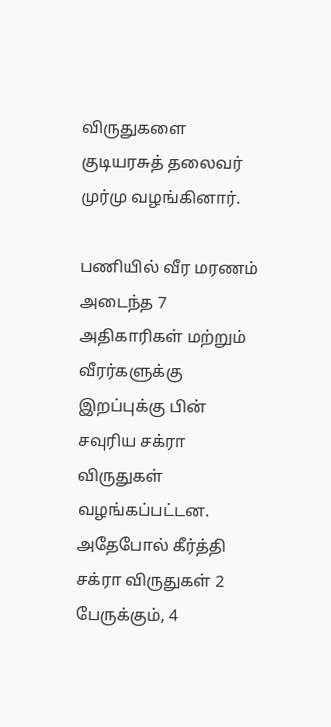விருதுகளை குடியரசுத் தலைவர் முர்மு வழங்கினார்.

பணியில் வீர மரணம் அடைந்த 7 அதிகாரிகள் மற்றும் வீரர்களுக்கு இறப்புக்கு பின் சவுரிய சக்ரா விருதுகள் வழங்கப்பட்டன. அதேபோல் கீர்த்தி சக்ரா விருதுகள் 2 பேருக்கும், 4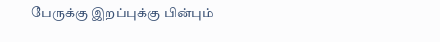பேருக்கு இறப்புக்கு பின்பும்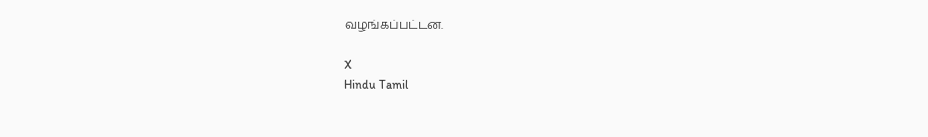வழங்கப்பட்டன.

X
Hindu Tamil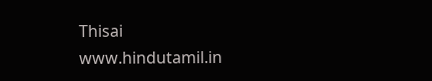Thisai
www.hindutamil.in